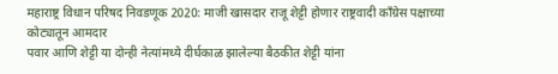महाराष्ट्र विधान परिषद निवडणूक 2020: माजी खासदार राजू शेट्टी होणार राष्ट्रवादी काँग्रेस पक्षाच्या कोट्यातून आमदार
पवार आणि शेट्टी या दोन्ही नेत्यांमध्ये दीर्घकाळ झालेल्या बैठकीत शेट्टी यांना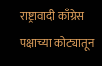राष्ट्रावादी काँग्रेस पक्षाच्या कोट्यातून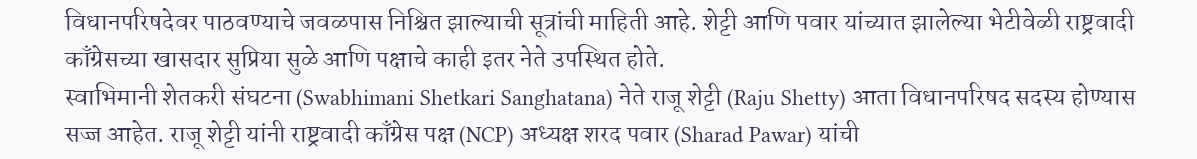विधानपरिषदेवर पाठवण्याचे जवळपास निश्चित झाल्याची सूत्रांची माहिती आहे. शेट्टी आणि पवार यांच्यात झालेल्या भेटीवेळी राष्ट्रवादी काँग्रेसच्या खासदार सुप्रिया सुळे आणि पक्षाचे काही इतर नेते उपस्थित होते.
स्वाभिमानी शेतकरी संघटना (Swabhimani Shetkari Sanghatana) नेते राजू शेट्टी (Raju Shetty) आता विधानपरिषद सदस्य होण्यास सज्ज आहेत. राजू शेट्टी यांनी राष्ट्रवादी काँग्रेस पक्ष (NCP) अध्यक्ष शरद पवार (Sharad Pawar) यांची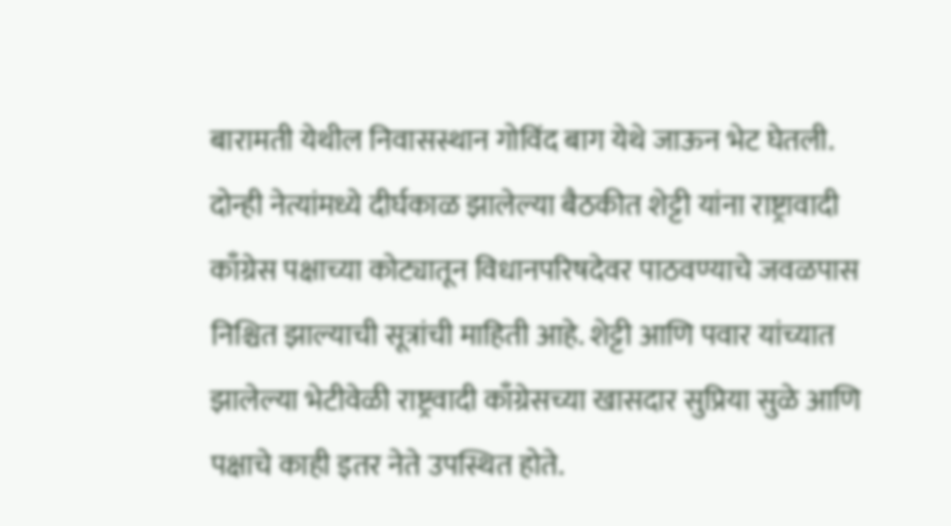बारामती येथील निवासस्थान गोविंद बाग येथे जाऊन भेट घेतली. दोन्ही नेत्यांमध्ये दीर्घकाळ झालेल्या बैठकीत शेट्टी यांना राष्ट्रावादी काँग्रेस पक्षाच्या कोट्यातून विधानपरिषदेवर पाठवण्याचे जवळपास निश्चित झाल्याची सूत्रांची माहिती आहे. शेट्टी आणि पवार यांच्यात झालेल्या भेटीवेळी राष्ट्रवादी काँग्रेसच्या खासदार सुप्रिया सुळे आणि पक्षाचे काही इतर नेते उपस्थित होते.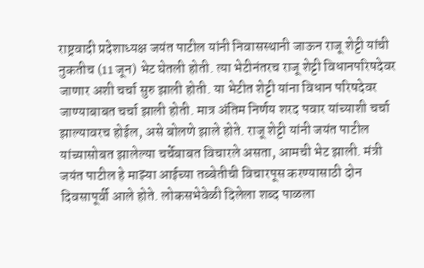राष्ट्रवादी प्रदेशाध्यक्ष जयंत पाटील यांनी निवासस्थानी जाऊन राजू शेट्टी यांची नुकतीच (11 जून) भेट घेतली होती. त्या भेटीनंतरच राजू शेट्टी विधानपरिषदेवर जाणार अशी चर्चा सुरु झाली होती. या भेटीत शेट्टी यांना विधान परिषदेवर जाण्याबाबत चर्चा झाली होती. मात्र अंतिम निर्णय शरद पवार यांच्याशी चर्चा झाल्यावरच होईल, असे बोलणे झाले होते. राजू शेट्टी यांनी जयंत पाटील यांच्यासोबत झालेल्या चर्चेबाबत विचारले असता, आमची भेट झाली. मंत्री जयंत पाटील हे माझ्या आईच्या तब्बेतीची विचारपूस करण्यासाठी दोन दिवसापूर्वी आले होते. लोकसभेवेळी दिलेला शब्द पाळला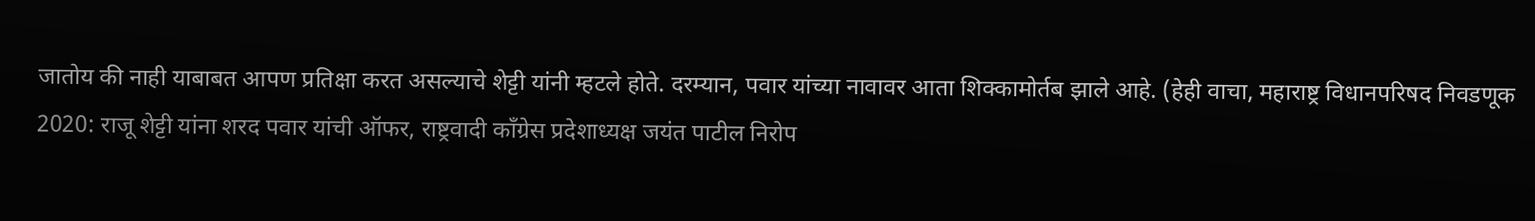जातोय की नाही याबाबत आपण प्रतिक्षा करत असल्याचे शेट्टी यांनी म्हटले होते. दरम्यान, पवार यांच्या नावावर आता शिक्कामोर्तब झाले आहे. (हेही वाचा, महाराष्ट्र विधानपरिषद निवडणूक 2020: राजू शेट्टी यांना शरद पवार यांची ऑफर, राष्ट्रवादी काँग्रेस प्रदेशाध्यक्ष जयंत पाटील निरोप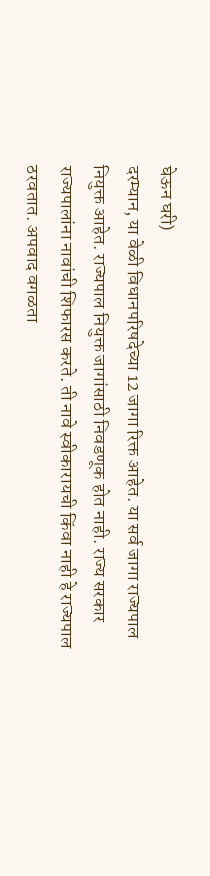घेऊन घरी)
दरम्यान, या वेळी विधानपरिषदेच्या 12 जागा रिक्त आहेत. या सर्व जागा राज्यपाल नियुक्त आहेत. राज्यपाल नियुक्त जागांसाठी निवडणूक होत नाही. राज्य सरकार राज्यपालांना नावांची शिफारस करते. ती नावे स्वीकारायची किंवा नाही हे राज्यपाल ठरवतात. अपवाद वगळता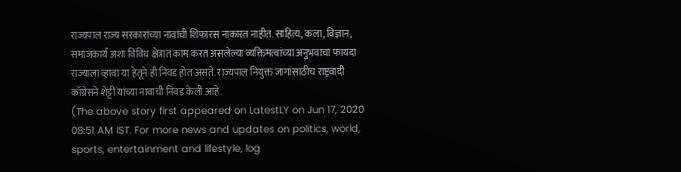राज्यपाल राज्य सरकारांच्या नावांची शिफारस नाकारत नाहीत. साहित्य, कला, विज्ञान, समाजकार्य अशा विविध क्षेत्रात काम करत असलेल्या व्यक्तिमत्वांच्या अनुभवाचा फायदा राज्याला व्हावा या हेतूने ही निवड होत असते. राज्यपाल नियुक्त जागांसाठीच राष्ट्रवादी काँग्रेसने शेट्टी यांच्या नावाची निवड केली आहे.
(The above story first appeared on LatestLY on Jun 17, 2020 08:51 AM IST. For more news and updates on politics, world, sports, entertainment and lifestyle, log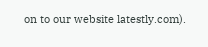on to our website latestly.com).